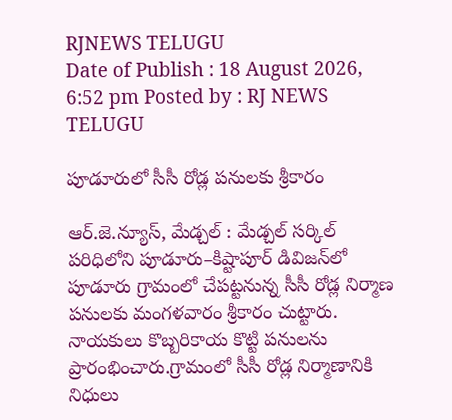RJNEWS TELUGU
Date of Publish : 18 August 2026, 6:52 pm Posted by : RJ NEWS TELUGU

పూడూరులో సీసీ రోడ్ల పనులకు శ్రీకారం

ఆర్.జె.న్యూస్, మేడ్చల్‌ : మేడ్చల్‌ సర్కిల్‌ పరిధిలోని పూడూరు–కిష్టాపూర్‌ డివిజన్‌లో పూడూరు గ్రామంలో చేపట్టనున్న సీసీ రోడ్ల నిర్మాణ పనులకు మంగళవారం శ్రీకారం చుట్టారు. నాయకులు కొబ్బరికాయ కొట్టి పనులను ప్రారంభించారు.గ్రామంలో సీసీ రోడ్ల నిర్మాణానికి నిధులు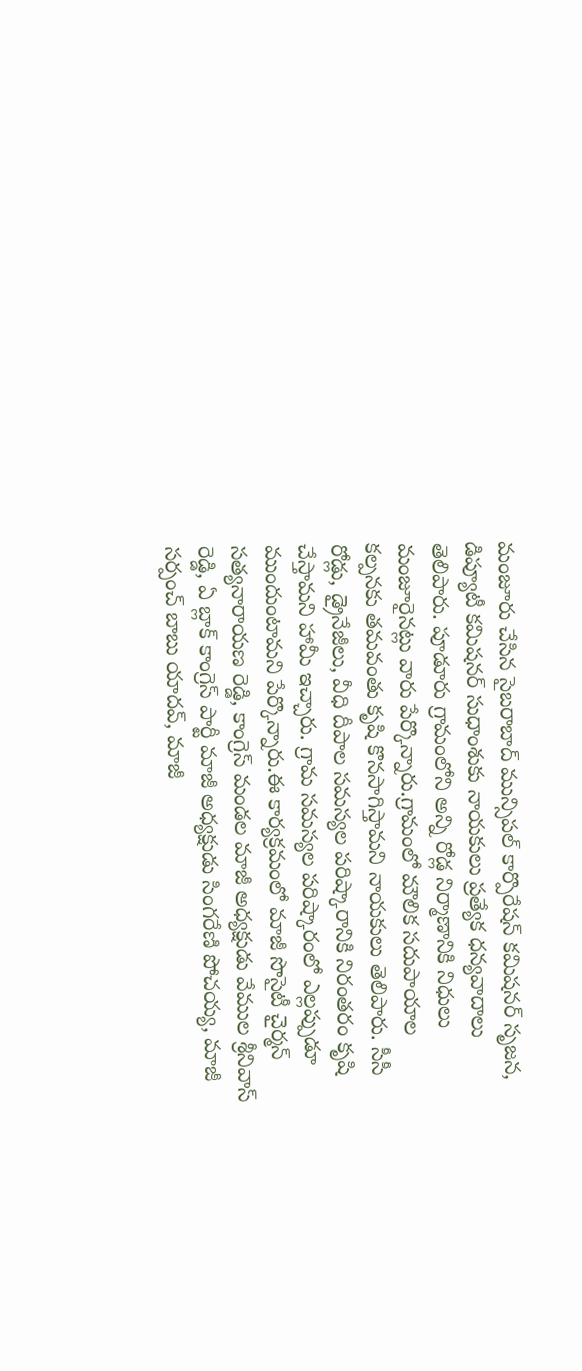మంజూరు చేసిన సైబరాబాద్‌ మున్సిపల్‌ కార్పొరేషన్‌ కమిషనర్‌ సృజన, డిప్యూటీ కమిషనర్‌ సుధాంశుకు నాయకులు ప్రత్యేక ధన్యవాదాలు తెలిపారు. పూడూరు గ్రామంలోని అన్ని రోడ్ల నిర్మాణానికి నిధులు మంజూరైనట్లు వారు పేర్కొన్నారు.గ్రామంలో మౌలిక సదుపాయాల కల్పనకు తమవంతు కృషి కొనసాగిస్తామని నాయకులు తెలిపారు. సీసీ రోడ్లు, డ్రైనేజీలు, వీధి దీపాల సమస్యల పరిష్కారానికి నిరంతరం కృషి చేస్తామని హామీ ఇచ్చారు. గ్రామ సమస్యల పరిష్కారంలో ఎల్లప్పుడూ ముందుంటామని పేర్కొన్నారు.ఈ కార్యక్రమంలో మాజీ సొసైటీ చైర్మన్‌ సత్యనారాయణ రెడ్డి, కాంగ్రెస్‌ మండల మాజీ అధ్యక్షుడు వేముల శ్రీనివాస్‌ రెడ్డి, ఏ బ్లాక్‌ కాంగ్రెస్‌ పార్టీ మాజీ అధ్యక్షుడు సింగరేణి పోచయ్య, మాజీ సర్పంచ్‌ బాబు యాదవ్‌, మాజీ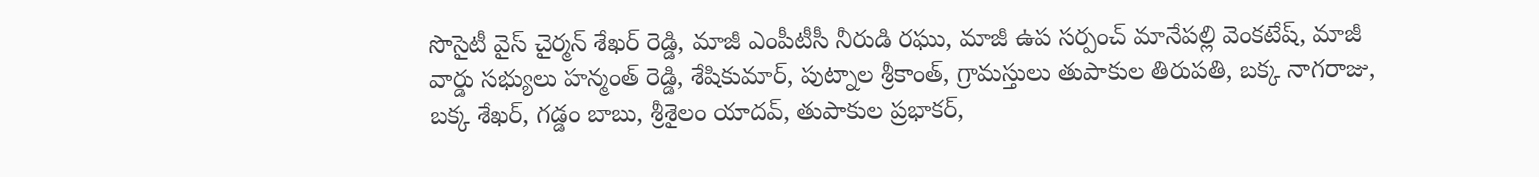సొసైటీ వైస్‌ చైర్మన్‌ శేఖర్‌ రెడ్డి, మాజీ ఎంపీటీసీ నీరుడి రఘు, మాజీ ఉప సర్పంచ్‌ మానేపల్లి వెంకటేష్‌, మాజీ వార్డు సభ్యులు హన్మంత్‌ రెడ్డి, శేషికుమార్‌, పుట్నాల శ్రీకాంత్‌, గ్రామస్తులు తుపాకుల తిరుపతి, బక్క నాగరాజు, బక్క శేఖర్‌, గడ్డం బాబు, శ్రీశైలం యాదవ్‌, తుపాకుల ప్రభాకర్‌,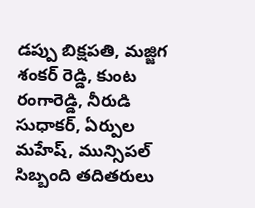డప్పు బిక్షపతి, మజ్జిగ శంకర్‌ రెడ్డి, కుంట రంగారెడ్డి, నీరుడి సుధాకర్‌, ఏర్పుల మహేష్‌, మున్సిపల్‌ సిబ్బంది తదితరులు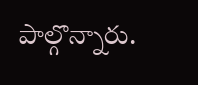పాల్గొన్నారు.